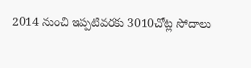2014 నుంచి ఇప్పటివరకు 3010చోట్ల సోదాలు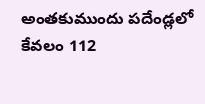అంతకుముందు పదేండ్లలో కేవలం 112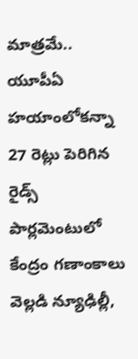మాత్రమే.. యూపీఏ హయాంలోకన్నా 27 రెట్లు పెరిగిన రైడ్స్ పార్లమెంటులో కేంద్రం గణాంకాలు వెల్లడి న్యూఢిల్లీ,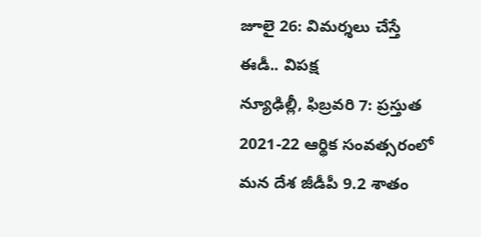జూలై 26: విమర్శలు చేస్తే ఈడీ.. విపక్ష
న్యూఢిల్లీ, ఫిబ్రవరి 7: ప్రస్తుత 2021-22 ఆర్థిక సంవత్సరంలో మన దేశ జీడీపీ 9.2 శాతం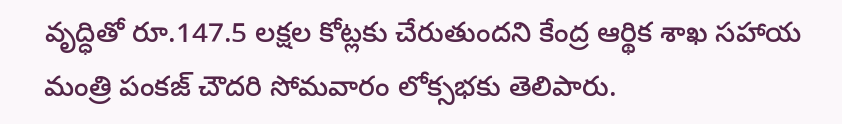వృద్ధితో రూ.147.5 లక్షల కోట్లకు చేరుతుందని కేంద్ర ఆర్థిక శాఖ సహాయ మంత్రి పంకజ్ చౌదరి సోమవారం లోక్సభకు తెలిపారు.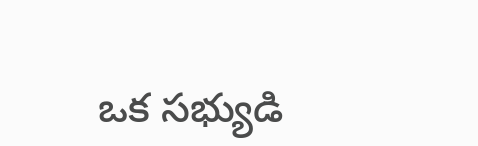ఒక సభ్యుడి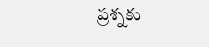ప్రశ్నకు